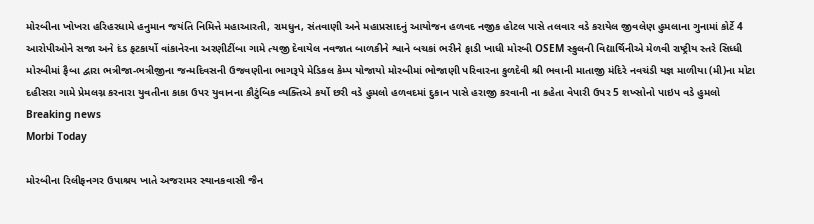મોરબીના ખોખરા હરિહરધામે હનુમાન જયંતિ નિમિત્તે મહાઆરતી, રામધુન, સંતવાણી અને મહાપ્રસાદનું આયોજન હળવદ નજીક હોટલ પાસે તલવાર વડે કરાયેલ જીવલેણ હુમલાના ગુનામાં કોર્ટે 4 આરોપીઓને સજા અને દંડ ફટકાર્યો વાંકાનેરના અરણીટીંબા ગામે ત્યજી દેવાયેલ નવજાત બાળકીને શ્વાને બચકાં ભરીને ફાડી ખાધી મોરબી OSEM સ્કુલની વિદ્યાર્થિનીએ મેળવી રાષ્ટ્રીય સ્તરે સિધ્ધી મોરબીમાં ફૈબા દ્વારા ભત્રીજા-ભત્રીજીના જન્મદિવસની ઉજવણીના ભાગરૂપે મેડિકલ કેમ્પ યોજાયો મોરબીમાં ભોજાણી પરિવારના કુળદેવી શ્રી ભવાની માતાજી મંદિરે નવચંડી યજ્ઞ માળીયા (મી)ના મોટા દહીસરા ગામે પ્રેમલગ્ન કરનારા યુવતીના કાકા ઉપર યુવાનના કૌટુંબિક વ્યક્તિએ કર્યો છરી વડે હુમલો હળવદમાં દુકાન પાસે હરાજી કરવાની ના કહેતા વેપારી ઉપર 5 શખ્સોનો પાઇપ વડે હુમલો
Breaking news
Morbi Today

મોરબીના રિલીફનગર ઉપાશ્રય ખાતે અજરામર સ્થાનકવાસી જૈન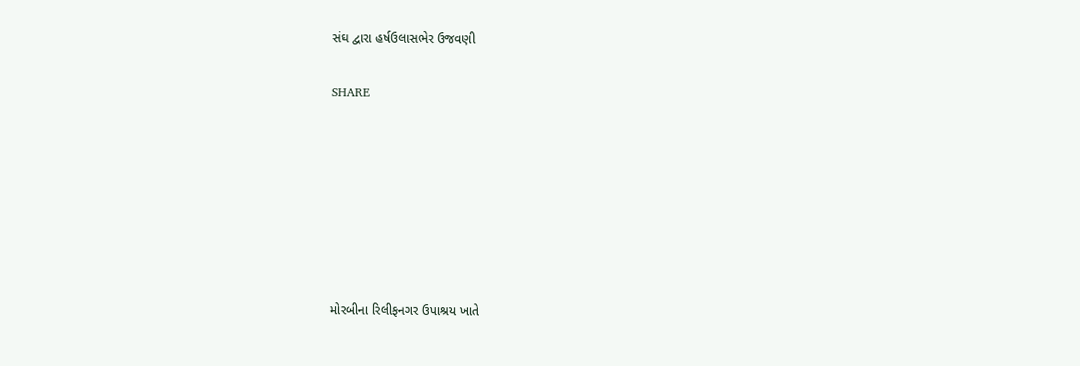સંઘ દ્વારા હર્ષઉલાસભેર ઉજવણી


SHARE











મોરબીના રિલીફનગર ઉપાશ્રય ખાતે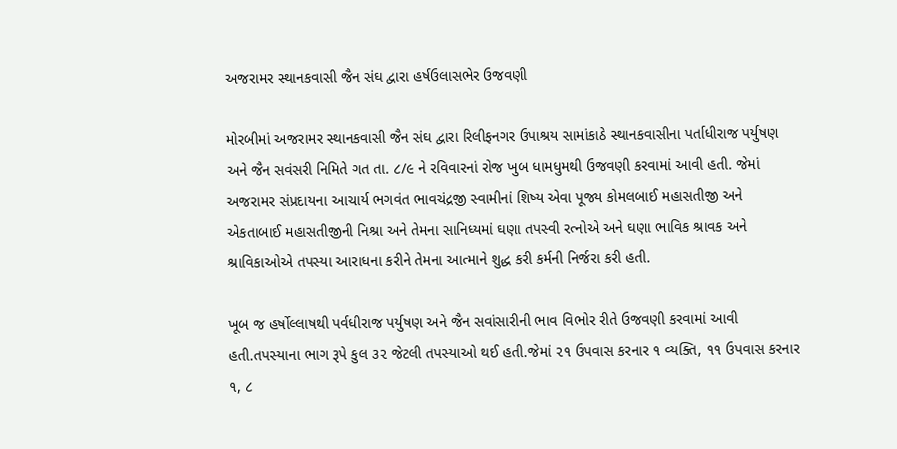અજરામર સ્થાનકવાસી જૈન સંઘ દ્વારા હર્ષઉલાસભેર ઉજવણી

મોરબીમાં અજરામર સ્થાનકવાસી જૈન સંઘ દ્વારા રિલીફનગર ઉપાશ્રય સામાંકાઠે સ્થાનકવાસીના પર્તાધીરાજ પર્યુષણ અને જૈન સવંસરી નિમિતે ગત તા. ૮/૯ ને રવિવારનાં રોજ ખુબ ધામધુમથી ઉજવણી કરવામાં આવી હતી. જેમાં અજરામર સંપ્રદાયના આચાર્ય ભગવંત ભાવચંદ્રજી સ્વામીનાં શિષ્ય એવા પૂજ્ય કોમલબાઈ મહાસતીજી અને એકતાબાઈ મહાસતીજીની નિશ્રા અને તેમના સાનિધ્યમાં ઘણા તપસ્વી રત્નોએ અને ઘણા ભાવિક શ્રાવક અને શ્રાવિકાઓએ તપસ્યા આરાધના કરીને તેમના આત્માને શુદ્ધ કરી કર્મની નિર્જરા કરી હતી.

ખૂબ જ હર્ષોલ્લાષથી પર્વધીરાજ પર્યુષણ અને જૈન સવાંસારીની ભાવ વિભોર રીતે ઉજવણી કરવામાં આવી હતી.તપસ્યાના ભાગ રૂપે કુલ ૩૨ જેટલી તપસ્યાઓ થઈ હતી.જેમાં ૨૧ ઉપવાસ કરનાર ૧ વ્યક્તિ, ૧૧ ઉપવાસ કરનાર ૧, ૮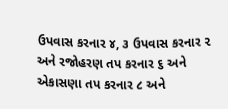ઉપવાસ કરનાર ૪, ૩ ઉપવાસ કરનાર ૨ અને રજોહરણ તપ કરનાર ૬ અને એકાસણા તપ કરનાર ૮ અને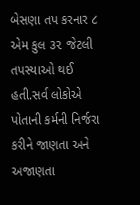બેસણા તપ કરનાર ૮ એમ કુલ ૩૨ જેટલી તપસ્યાઓ થઈ હતી.સર્વ લોકોએ પોતાની કર્મની નિર્જરા કરીને જાણતા અને અજાણતા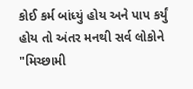કોઈ કર્મ બાંધ્યું હોય અને પાપ કર્યું હોય તો અંતર મનથી સર્વ લોકોને "મિચ્છામી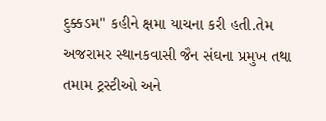દુક્કડમ" કહીને ક્ષમા યાચના કરી હતી.તેમ અજરામર સ્થાનકવાસી જૈન સંઘના પ્રમુખ તથા તમામ ટ્રસ્ટીઓ અને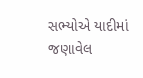સભ્યોએ યાદીમાં જણાવેલ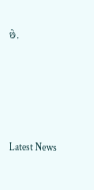છે.






Latest News